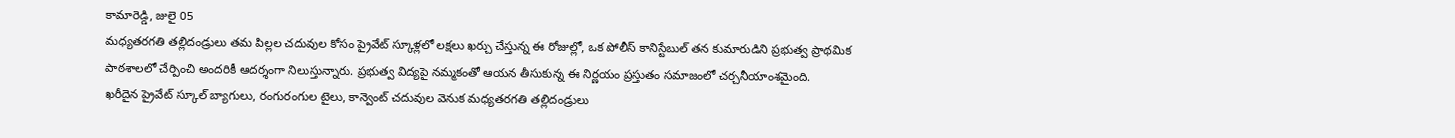కామారెడ్డి, జులై 05
మధ్యతరగతి తల్లిదండ్రులు తమ పిల్లల చదువుల కోసం ప్రైవేట్ స్కూళ్లలో లక్షలు ఖర్చు చేస్తున్న ఈ రోజుల్లో, ఒక పోలీస్ కానిస్టేబుల్ తన కుమారుడిని ప్రభుత్వ ప్రాథమిక పాఠశాలలో చేర్పించి అందరికీ ఆదర్శంగా నిలుస్తున్నారు. ప్రభుత్వ విద్యపై నమ్మకంతో ఆయన తీసుకున్న ఈ నిర్ణయం ప్రస్తుతం సమాజంలో చర్చనీయాంశమైంది.
ఖరీదైన ప్రైవేట్ స్కూల్ బ్యాగులు, రంగురంగుల టైలు, కాన్వెంట్ చదువుల వెనుక మధ్యతరగతి తల్లిదండ్రులు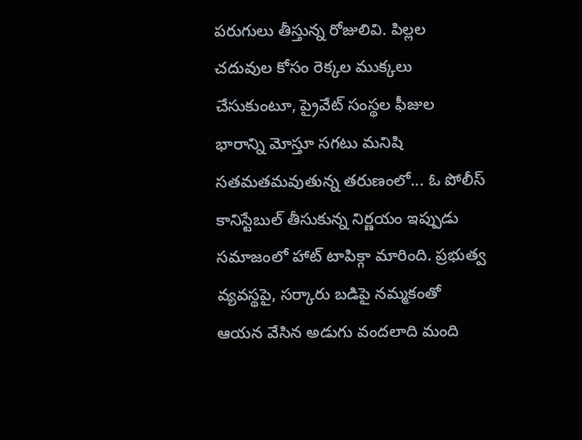పరుగులు తీస్తున్న రోజులివి. పిల్లల చదువుల కోసం రెక్కల ముక్కలు చేసుకుంటూ, ప్రైవేట్ సంస్థల ఫీజుల భారాన్ని మోస్తూ సగటు మనిషి సతమతమవుతున్న తరుణంలో... ఓ పోలీస్ కానిస్టేబుల్ తీసుకున్న నిర్ణయం ఇప్పుడు సమాజంలో హాట్ టాపిక్గా మారింది. ప్రభుత్వ వ్యవస్థపై, సర్కారు బడిపై నమ్మకంతో ఆయన వేసిన అడుగు వందలాది మంది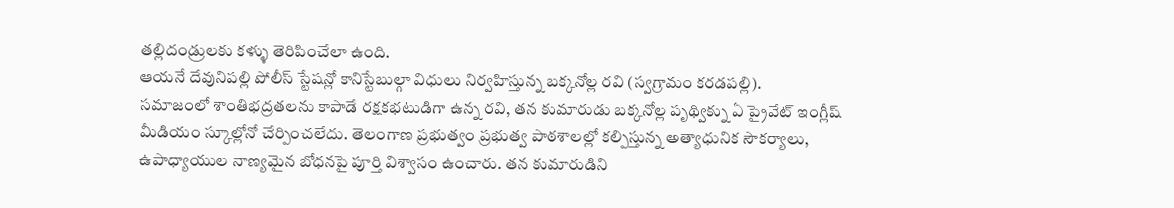తల్లిదండ్రులకు కళ్ళు తెరిపించేలా ఉంది.
ఆయనే దేవునిపల్లి పోలీస్ స్టేషన్లో కానిస్టేబుల్గా విధులు నిర్వహిస్తున్న బక్కనోల్ల రవి (స్వగ్రామం కరడపల్లి).
సమాజంలో శాంతిభద్రతలను కాపాడే రక్షకభటుడిగా ఉన్న రవి, తన కుమారుడు బక్కనోల్ల పృథ్విక్ను ఏ ప్రైవేట్ ఇంగ్లీష్ మీడియం స్కూల్లోనో చేర్పించలేదు. తెలంగాణ ప్రభుత్వం ప్రభుత్వ పాఠశాలల్లో కల్పిస్తున్న అత్యాధునిక సౌకర్యాలు, ఉపాధ్యాయుల నాణ్యమైన బోధనపై పూర్తి విశ్వాసం ఉంచారు. తన కుమారుడిని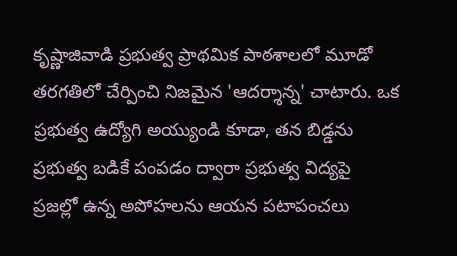కృష్ణాజివాడి ప్రభుత్వ ప్రాథమిక పాఠశాలలో మూడో తరగతిలో చేర్పించి నిజమైన 'ఆదర్శాన్న' చాటారు. ఒక ప్రభుత్వ ఉద్యోగి అయ్యుండి కూడా, తన బిడ్డను ప్రభుత్వ బడికే పంపడం ద్వారా ప్రభుత్వ విద్యపై ప్రజల్లో ఉన్న అపోహలను ఆయన పటాపంచలు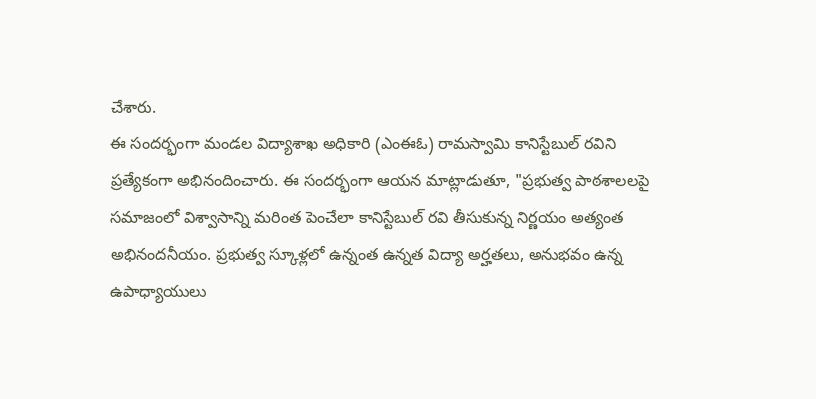చేశారు.
ఈ సందర్భంగా మండల విద్యాశాఖ అధికారి (ఎంఈఓ) రామస్వామి కానిస్టేబుల్ రవిని ప్రత్యేకంగా అభినందించారు. ఈ సందర్భంగా ఆయన మాట్లాడుతూ, "ప్రభుత్వ పాఠశాలలపై సమాజంలో విశ్వాసాన్ని మరింత పెంచేలా కానిస్టేబుల్ రవి తీసుకున్న నిర్ణయం అత్యంత అభినందనీయం. ప్రభుత్వ స్కూళ్లలో ఉన్నంత ఉన్నత విద్యా అర్హతలు, అనుభవం ఉన్న ఉపాధ్యాయులు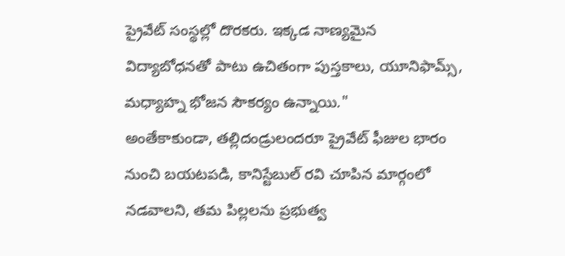ప్రైవేట్ సంస్థల్లో దొరకరు. ఇక్కడ నాణ్యమైన విద్యాబోధనతో పాటు ఉచితంగా పుస్తకాలు, యూనిఫామ్స్, మధ్యాహ్న భోజన సౌకర్యం ఉన్నాయి."
అంతేకాకుండా, తల్లిదండ్రులందరూ ప్రైవేట్ ఫీజుల భారం నుంచి బయటపడి, కానిస్టేబుల్ రవి చూపిన మార్గంలో నడవాలని, తమ పిల్లలను ప్రభుత్వ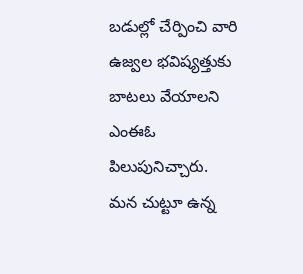బడుల్లో చేర్పించి వారి ఉజ్వల భవిష్యత్తుకు బాటలు వేయాలని ఎంఈఓ పిలుపునిచ్చారు.
మన చుట్టూ ఉన్న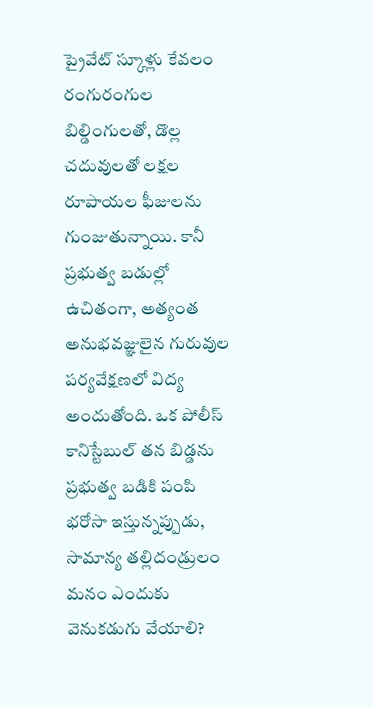ప్రైవేట్ స్కూళ్లు కేవలం రంగురంగుల బిల్డింగులతో, డొల్ల చదువులతో లక్షల రూపాయల ఫీజులను గుంజుతున్నాయి. కానీ ప్రభుత్వ బడుల్లో ఉచితంగా, అత్యంత అనుభవజ్ఞులైన గురువుల పర్యవేక్షణలో విద్య అందుతోంది. ఒక పోలీస్ కానిస్టేబుల్ తన బిడ్డను ప్రభుత్వ బడికి పంపి భరోసా ఇస్తున్నప్పుడు, సామాన్య తల్లిదండ్రులం మనం ఎందుకు వెనుకడుగు వేయాలి?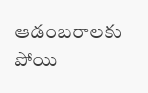ఆడంబరాలకు పోయి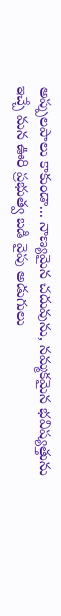అప్పులపాలు కాకుండా... నాణ్యమైన చదువును, నమ్మకమైన భవిష్యత్తును ఇచ్చే మన ఊరి ప్రభుత్వ బడి వైపు అడుగులు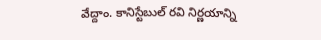వేద్దాం. కానిస్టేబుల్ రవి నిర్ణయాన్ని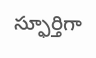స్ఫూర్తిగా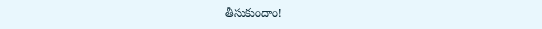తీసుకుందాం!